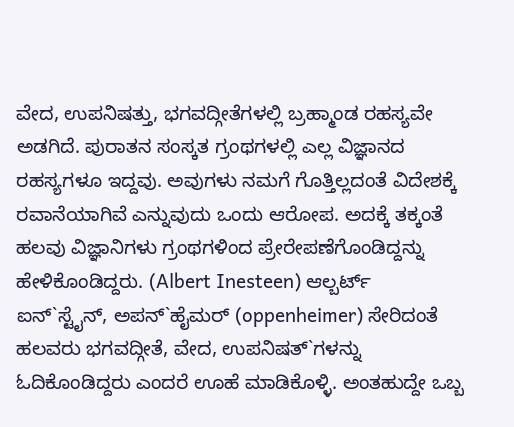ವೇದ, ಉಪನಿಷತ್ತು, ಭಗವದ್ಗೀತೆಗಳಲ್ಲಿ ಬ್ರಹ್ಮಾಂಡ ರಹಸ್ಯವೇ ಅಡಗಿದೆ. ಪುರಾತನ ಸಂಸ್ಕತ ಗ್ರಂಥಗಳಲ್ಲಿ ಎಲ್ಲ ವಿಜ್ಞಾನದ ರಹಸ್ಯಗಳೂ ಇದ್ದವು. ಅವುಗಳು ನಮಗೆ ಗೊತ್ತಿಲ್ಲದಂತೆ ವಿದೇಶಕ್ಕೆ ರವಾನೆಯಾಗಿವೆ ಎನ್ನುವುದು ಒಂದು ಆರೋಪ. ಅದಕ್ಕೆ ತಕ್ಕಂತೆ ಹಲವು ವಿಜ್ಞಾನಿಗಳು ಗ್ರಂಥಗಳಿಂದ ಪ್ರೇರೇಪಣೆಗೊಂಡಿದ್ದನ್ನು ಹೇಳಿಕೊಂಡಿದ್ದರು. (Albert Inesteen) ಆಲ್ಬರ್ಟ್ ಐನ್`ಸ್ಟೈನ್, ಅಪನ್`ಹೈಮರ್ (oppenheimer) ಸೇರಿದಂತೆ ಹಲವರು ಭಗವದ್ಗೀತೆ, ವೇದ, ಉಪನಿಷತ್`ಗಳನ್ನು ಓದಿಕೊಂಡಿದ್ದರು ಎಂದರೆ ಊಹೆ ಮಾಡಿಕೊಳ್ಳಿ. ಅಂತಹುದ್ದೇ ಒಬ್ಬ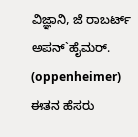ವಿಜ್ಞಾನಿ, ಜೆ ರಾಬರ್ಟ್ ಅಪನ್`ಹೈಮರ್. (oppenheimer)
ಈತನ ಹೆಸರು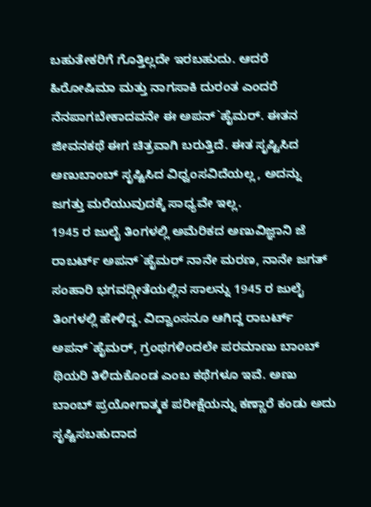ಬಹುತೇಕರಿಗೆ ಗೊತ್ತಿಲ್ಲದೇ ಇರಬಹುದು. ಆದರೆ ಹಿರೋಷಿಮಾ ಮತ್ತು ನಾಗಸಾಕಿ ದುರಂತ ಎಂದರೆ ನೆನಪಾಗಬೇಕಾದವನೇ ಈ ಅಪನ್`ಹೈಮರ್. ಈತನ ಜೀವನಕಥೆ ಈಗ ಚಿತ್ರವಾಗಿ ಬರುತ್ತಿದೆ. ಈತ ಸೃಷ್ಟಿಸಿದ ಅಣುಬಾಂಬ್ ಸೃಷ್ಟಿಸಿದ ವಿಧ್ವಂಸವಿದೆಯಲ್ಲ, ಅದನ್ನು ಜಗತ್ತು ಮರೆಯುವುದಕ್ಕೆ ಸಾಧ್ಯವೇ ಇಲ್ಲ.
1945 ರ ಜುಲೈ ತಿಂಗಳಲ್ಲಿ ಅಮೆರಿಕದ ಅಣುವಿಜ್ಞಾನಿ ಜೆ ರಾಬರ್ಟ್ ಅಪನ್`ಹೈಮರ್ ನಾನೇ ಮರಣ, ನಾನೇ ಜಗತ್ ಸಂಹಾರಿ ಭಗವದ್ಗೀತೆಯಲ್ಲಿನ ಸಾಲನ್ನು 1945 ರ ಜುಲೈ ತಿಂಗಳಲ್ಲಿ ಹೇಳಿದ್ದ. ವಿದ್ವಾಂಸನೂ ಆಗಿದ್ದ ರಾಬರ್ಟ್ ಅಪನ್`ಹೈಮರ್, ಗ್ರಂಥಗಳಿಂದಲೇ ಪರಮಾಣು ಬಾಂಬ್ ಥಿಯರಿ ತಿಳಿದುಕೊಂಡ ಎಂಬ ಕಥೆಗಳೂ ಇವೆ. ಅಣು ಬಾಂಬ್ ಪ್ರಯೋಗಾತ್ಮಕ ಪರೀಕ್ಷೆಯನ್ನು ಕಣ್ಣಾರೆ ಕಂಡು ಅದು ಸೃಷ್ಟಿಸಬಹುದಾದ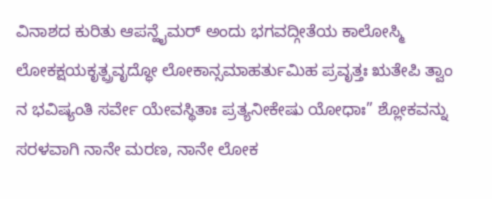ವಿನಾಶದ ಕುರಿತು ಆಪನ್ಹೈಮರ್ ಅಂದು ಭಗವದ್ಗೀತೆಯ ಕಾಲೋಸ್ಮಿ ಲೋಕಕ್ಷಯಕೃತ್ಪ್ರವೃದ್ಧೋ ಲೋಕಾನ್ಸಮಾಹರ್ತುಮಿಹ ಪ್ರವೃತ್ತಃ ಋತೇಪಿ ತ್ವಾಂ ನ ಭವಿಷ್ಯಂತಿ ಸರ್ವೇ ಯೇವಸ್ಥಿತಾಃ ಪ್ರತ್ಯನೀಕೇಷು ಯೋಧಾಃ” ಶ್ಲೋಕವನ್ನು ಸರಳವಾಗಿ ನಾನೇ ಮರಣ, ನಾನೇ ಲೋಕ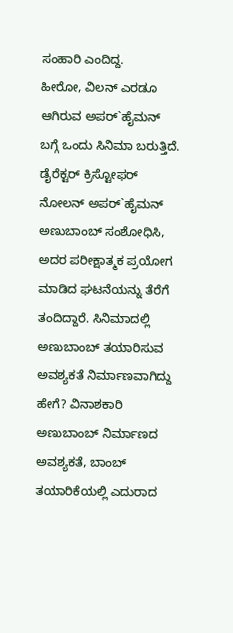ಸಂಹಾರಿ ಎಂದಿದ್ದ.
ಹೀರೋ, ವಿಲನ್ ಎರಡೂ ಆಗಿರುವ ಅಪರ್`ಹೈಮನ್ ಬಗ್ಗೆ ಒಂದು ಸಿನಿಮಾ ಬರುತ್ತಿದೆ.
ಡೈರೆಕ್ಟರ್ ಕ್ರಿಸ್ಟೋಫರ್ ನೋಲನ್ ಅಪರ್`ಹೈಮನ್ ಅಣುಬಾಂಬ್ ಸಂಶೋಧಿಸಿ, ಅದರ ಪರೀಕ್ಷಾತ್ಮಕ ಪ್ರಯೋಗ ಮಾಡಿದ ಘಟನೆಯನ್ನು ತೆರೆಗೆ ತಂದಿದ್ದಾರೆ. ಸಿನಿಮಾದಲ್ಲಿ ಅಣುಬಾಂಬ್ ತಯಾರಿಸುವ ಅವಶ್ಯಕತೆ ನಿರ್ಮಾಣವಾಗಿದ್ದು ಹೇಗೆ? ವಿನಾಶಕಾರಿ ಅಣುಬಾಂಬ್ ನಿರ್ಮಾಣದ ಅವಶ್ಯಕತೆ, ಬಾಂಬ್ ತಯಾರಿಕೆಯಲ್ಲಿ ಎದುರಾದ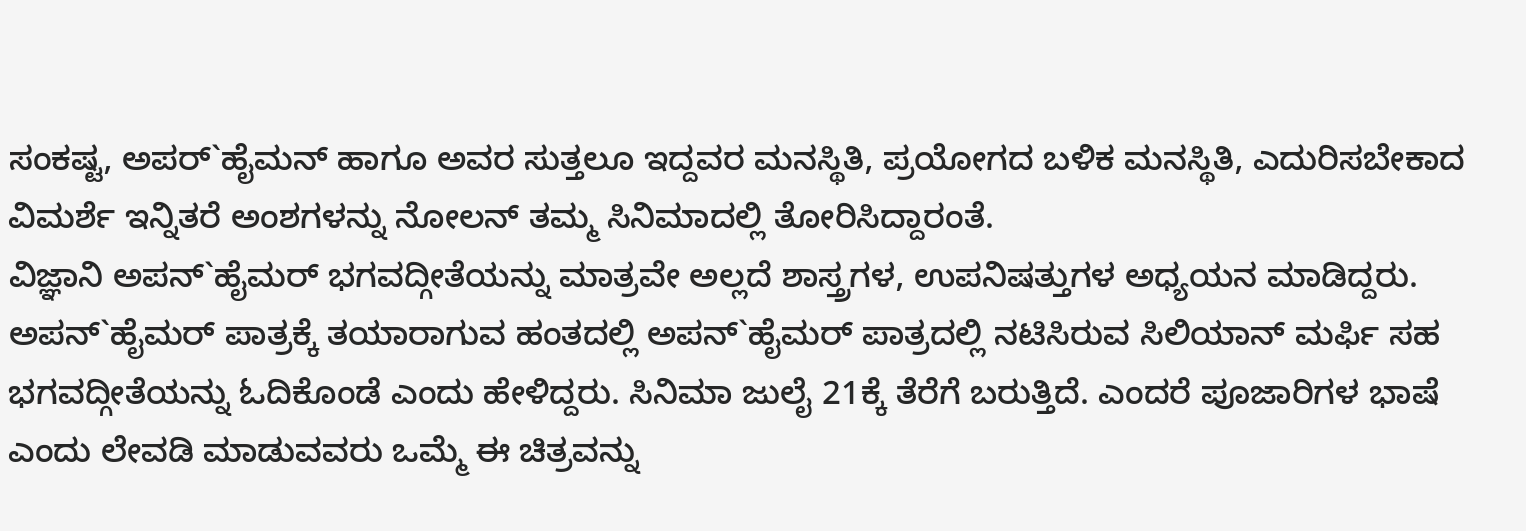ಸಂಕಷ್ಟ, ಅಪರ್`ಹೈಮನ್ ಹಾಗೂ ಅವರ ಸುತ್ತಲೂ ಇದ್ದವರ ಮನಸ್ಥಿತಿ, ಪ್ರಯೋಗದ ಬಳಿಕ ಮನಸ್ಥಿತಿ, ಎದುರಿಸಬೇಕಾದ ವಿಮರ್ಶೆ ಇನ್ನಿತರೆ ಅಂಶಗಳನ್ನು ನೋಲನ್ ತಮ್ಮ ಸಿನಿಮಾದಲ್ಲಿ ತೋರಿಸಿದ್ದಾರಂತೆ.
ವಿಜ್ಞಾನಿ ಅಪನ್`ಹೈಮರ್ ಭಗವದ್ಗೀತೆಯನ್ನು ಮಾತ್ರವೇ ಅಲ್ಲದೆ ಶಾಸ್ತ್ರಗಳ, ಉಪನಿಷತ್ತುಗಳ ಅಧ್ಯಯನ ಮಾಡಿದ್ದರು. ಅಪನ್`ಹೈಮರ್ ಪಾತ್ರಕ್ಕೆ ತಯಾರಾಗುವ ಹಂತದಲ್ಲಿ ಅಪನ್`ಹೈಮರ್ ಪಾತ್ರದಲ್ಲಿ ನಟಿಸಿರುವ ಸಿಲಿಯಾನ್ ಮರ್ಫಿ ಸಹ ಭಗವದ್ಗೀತೆಯನ್ನು ಓದಿಕೊಂಡೆ ಎಂದು ಹೇಳಿದ್ದರು. ಸಿನಿಮಾ ಜುಲೈ 21ಕ್ಕೆ ತೆರೆಗೆ ಬರುತ್ತಿದೆ. ಎಂದರೆ ಪೂಜಾರಿಗಳ ಭಾಷೆ ಎಂದು ಲೇವಡಿ ಮಾಡುವವರು ಒಮ್ಮೆ ಈ ಚಿತ್ರವನ್ನು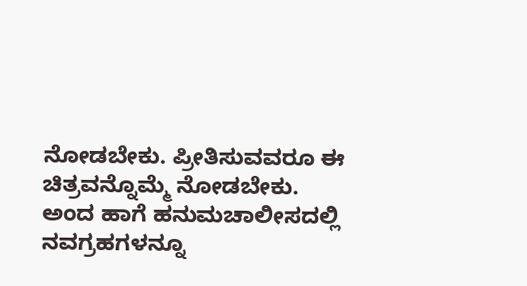ನೋಡಬೇಕು. ಪ್ರೀತಿಸುವವರೂ ಈ ಚಿತ್ರವನ್ನೊಮ್ಮೆ ನೋಡಬೇಕು.
ಅಂದ ಹಾಗೆ ಹನುಮಚಾಲೀಸದಲ್ಲಿ ನವಗ್ರಹಗಳನ್ನೂ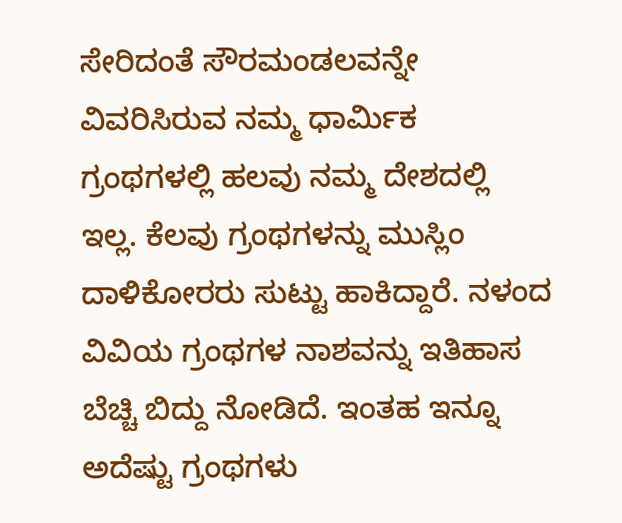ಸೇರಿದಂತೆ ಸೌರಮಂಡಲವನ್ನೇ ವಿವರಿಸಿರುವ ನಮ್ಮ ಧಾರ್ಮಿಕ ಗ್ರಂಥಗಳಲ್ಲಿ ಹಲವು ನಮ್ಮ ದೇಶದಲ್ಲಿ ಇಲ್ಲ. ಕೆಲವು ಗ್ರಂಥಗಳನ್ನು ಮುಸ್ಲಿಂ ದಾಳಿಕೋರರು ಸುಟ್ಟು ಹಾಕಿದ್ದಾರೆ. ನಳಂದ ವಿವಿಯ ಗ್ರಂಥಗಳ ನಾಶವನ್ನು ಇತಿಹಾಸ ಬೆಚ್ಚಿ ಬಿದ್ದು ನೋಡಿದೆ. ಇಂತಹ ಇನ್ನೂ ಅದೆಷ್ಟು ಗ್ರಂಥಗಳು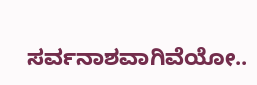ಸರ್ವನಾಶವಾಗಿವೆಯೋ..